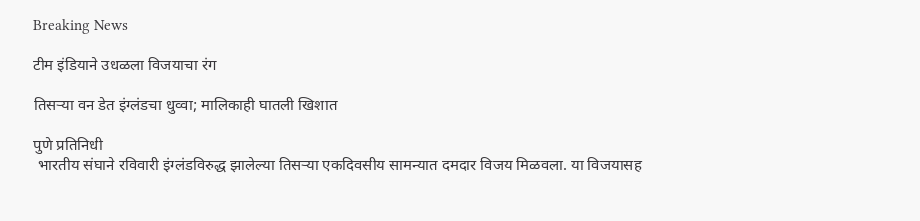Breaking News

टीम इंडियाने उधळला विजयाचा रंग

तिसर्‍या वन डेत इंग्लंडचा धुव्वा; मालिकाही घातली खिशात

पुणे प्रतिनिधी
 भारतीय संघाने रविवारी इंग्लंडविरुद्ध झालेल्या तिसर्‍या एकदिवसीय सामन्यात दमदार विजय मिळवला. या विजयासह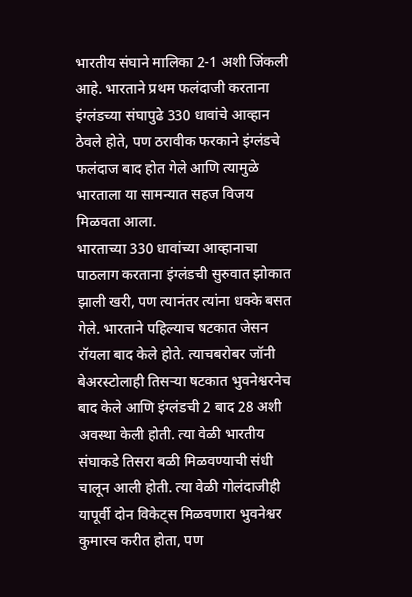भारतीय संघाने मालिका 2-1 अशी जिंकली आहे. भारताने प्रथम फलंदाजी करताना इंग्लंडच्या संघापुढे 330 धावांचे आव्हान ठेवले होते, पण ठरावीक फरकाने इंग्लंडचे फलंदाज बाद होत गेले आणि त्यामुळे भारताला या सामन्यात सहज विजय मिळवता आला.
भारताच्या 330 धावांच्या आव्हानाचा पाठलाग करताना इंग्लंडची सुरुवात झोकात झाली खरी, पण त्यानंतर त्यांना धक्के बसत गेले. भारताने पहिल्याच षटकात जेसन रॉयला बाद केले होते. त्याचबरोबर जॉनी बेअरस्टोलाही तिसर्‍या षटकात भुवनेश्वरनेच बाद केले आणि इंग्लंडची 2 बाद 28 अशी अवस्था केली होती. त्या वेळी भारतीय संघाकडे तिसरा बळी मिळवण्याची संधी चालून आली होती. त्या वेळी गोलंदाजीही यापूर्वी दोन विकेट्स मिळवणारा भुवनेश्वर कुमारच करीत होता, पण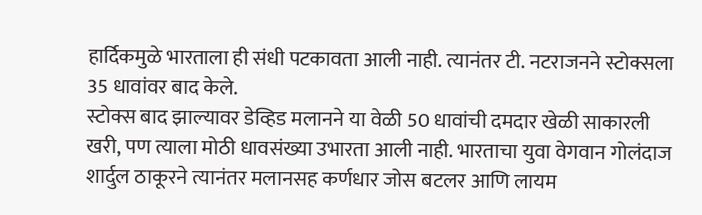हार्दिकमुळे भारताला ही संधी पटकावता आली नाही. त्यानंतर टी. नटराजनने स्टोक्सला 35 धावांवर बाद केले.
स्टोक्स बाद झाल्यावर डेव्हिड मलानने या वेळी 50 धावांची दमदार खेळी साकारली खरी, पण त्याला मोठी धावसंख्या उभारता आली नाही. भारताचा युवा वेगवान गोलंदाज शार्दुल ठाकूरने त्यानंतर मलानसह कर्णधार जोस बटलर आणि लायम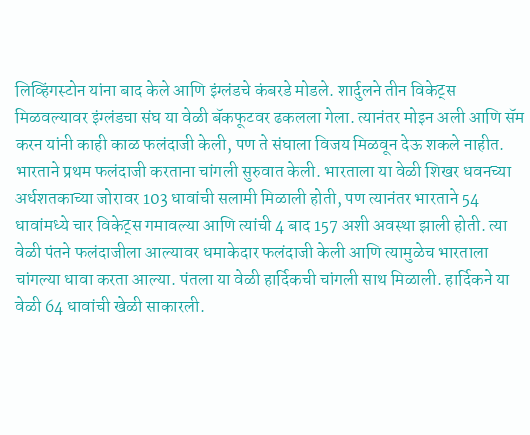लिव्हिंगस्टोन यांना बाद केले आणि इंग्लंडचे कंबरडे मोडले. शार्दुलने तीन विकेट्स मिळवल्यावर इंग्लंडचा संघ या वेळी बॅकफूटवर ढकलला गेला. त्यानंतर मोइन अली आणि सॅम करन यांनी काही काळ फलंदाजी केली, पण ते संघाला विजय मिळवून देऊ शकले नाहीत.
भारताने प्रथम फलंदाजी करताना चांगली सुरुवात केली. भारताला या वेळी शिखर धवनच्या अर्धशतकाच्या जोरावर 103 धावांची सलामी मिळाली होती, पण त्यानंतर भारताने 54 धावांमध्ये चार विकेट्स गमावल्या आणि त्यांची 4 बाद 157 अशी अवस्था झाली होती. त्या वेळी पंतने फलंदाजीला आल्यावर धमाकेदार फलंदाजी केली आणि त्यामुळेच भारताला चांगल्या धावा करता आल्या. पंतला या वेळी हार्दिकची चांगली साथ मिळाली. हार्दिकने या वेळी 64 धावांची खेळी साकारली.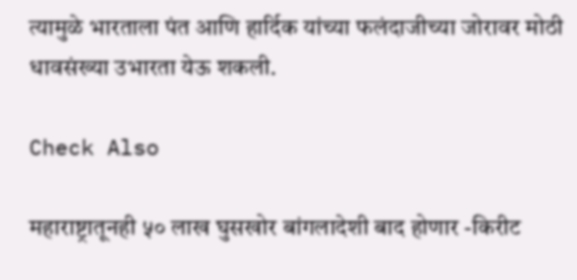त्यामुळे भारताला पंत आणि हार्दिक यांच्या फलंदाजीच्या जोरावर मोठी धावसंख्या उभारता येऊ शकली.

Check Also

महाराष्ट्रातूनही ५० लाख घुसखोर बांगलादेशी बाद होणार -किरीट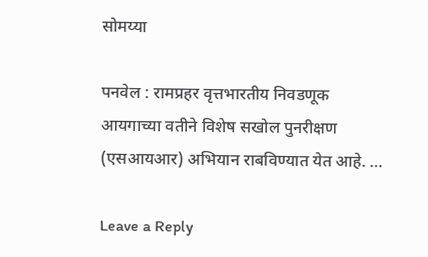सोमय्या

पनवेल : रामप्रहर वृत्तभारतीय निवडणूक आयगाच्या वतीने विशेष सखोल पुनरीक्षण (एसआयआर) अभियान राबविण्यात येत आहे. …

Leave a Reply